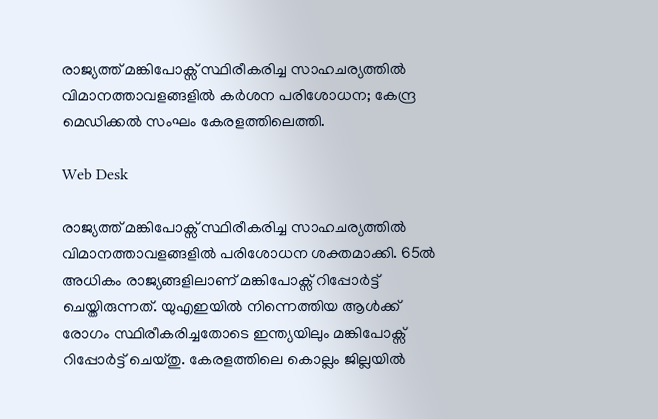രാജ്യത്ത് മങ്കിപോക്സ് സ്ഥിരീകരിച്ച സാഹചര്യത്തിൽ വിമാനത്താവളങ്ങളിൽ കർശന പരിശോധന; കേന്ദ്ര മെഡിക്കൽ സംഘം കേരളത്തിലെത്തി.

Web Desk

രാജ്യത്ത് മങ്കിപോക്സ് സ്ഥിരീകരിച്ച സാഹചര്യത്തിൽ വിമാനത്താവളങ്ങളിൽ പരിശോധന ശക്തമാക്കി. 65ൽ അധികം രാജ്യങ്ങളിലാണ് മങ്കിപോക്സ് റിപ്പോർട്ട് ചെയ്തിരുന്നത്. യുഎഇയിൽ നിന്നെത്തിയ ആൾക്ക് രോഗം സ്ഥിരീകരിച്ചതോടെ ഇന്ത്യയിലും മങ്കിപോക്സ് റിപ്പോർട്ട് ചെയ്തു. കേരളത്തിലെ കൊല്ലം ജില്ലയിൽ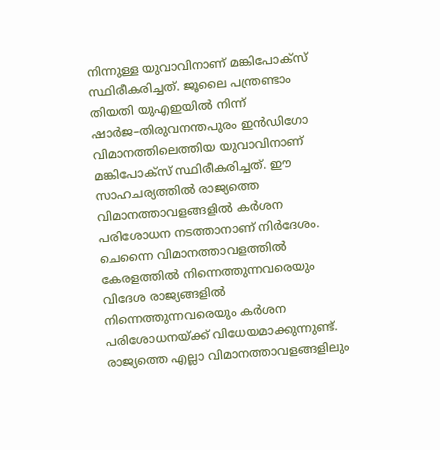നിന്നുള്ള യുവാവിനാണ് മങ്കിപോക്സ് സ്ഥിരീകരിച്ചത്. ജൂലൈ പന്ത്രണ്ടാം തിയതി യുഎഇയിൽ നിന്ന് ഷാർജ–തിരുവനന്തപുരം ഇൻഡിഗോ വിമാനത്തിലെത്തിയ യുവാവിനാണ് മങ്കിപോക്സ് സ്ഥിരീകരിച്ചത്. ഈ സാഹചര്യത്തിൽ രാജ്യത്തെ വിമാനത്താവളങ്ങളിൽ കർശന പരിശോധന നടത്താനാണ് നിർദേശം. ചെന്നൈ വിമാനത്താവളത്തിൽ കേരളത്തിൽ നിന്നെത്തുന്നവരെയും വിദേശ രാജ്യങ്ങളിൽ നിന്നെത്തുന്നവരെയും കർശന പരിശോധനയ്ക്ക് വിധേയമാക്കുന്നുണ്ട്. രാജ്യത്തെ എല്ലാ വിമാനത്താവളങ്ങളിലും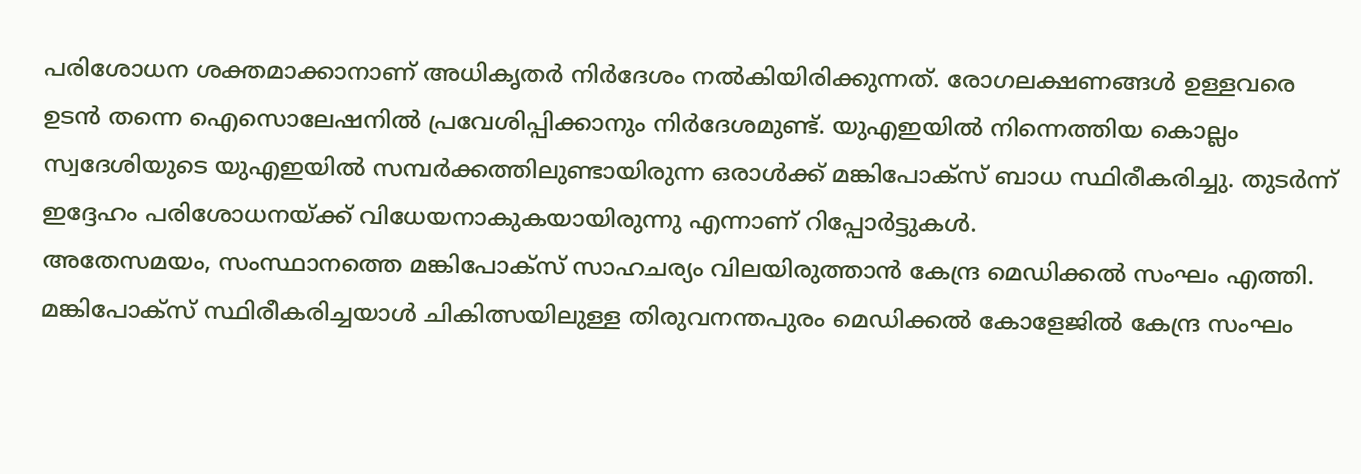പരിശോധന ശക്തമാക്കാനാണ് അധികൃതർ നിർദേശം നൽകിയിരിക്കുന്നത്. രോഗലക്ഷണങ്ങൾ ഉള്ളവരെ ഉടൻ തന്നെ ഐസൊലേഷനിൽ പ്രവേശിപ്പിക്കാനും നിർദേശമുണ്ട്. യുഎഇയിൽ നിന്നെത്തിയ കൊല്ലം സ്വദേശിയുടെ യുഎഇയിൽ സമ്പർക്കത്തിലുണ്ടായിരുന്ന ഒരാൾക്ക് മങ്കിപോക്സ് ബാധ സ്ഥിരീകരിച്ചു. തുടർന്ന് ഇദ്ദേഹം പരിശോധനയ്ക്ക് വിധേയനാകുകയായിരുന്നു എന്നാണ് റിപ്പോർട്ടുകൾ.
അതേസമയം, സംസ്ഥാനത്തെ മങ്കിപോക്സ് സാഹചര്യം വിലയിരുത്താൻ കേന്ദ്ര മെഡിക്കൽ സംഘം എത്തി. മങ്കിപോക്സ് സ്ഥിരീകരിച്ചയാൾ ചികിത്സയിലുള്ള തിരുവനന്തപുരം മെഡിക്കൽ കോളേജിൽ കേന്ദ്ര സംഘം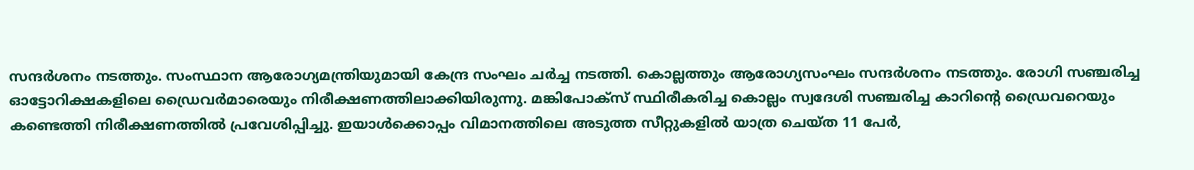സന്ദർശനം നടത്തും. സംസ്ഥാന ആരോഗ്യമന്ത്രിയുമായി കേന്ദ്ര സംഘം ചർച്ച നടത്തി. കൊല്ലത്തും ആരോഗ്യസംഘം സന്ദർശനം നടത്തും. രോഗി സഞ്ചരിച്ച ഓട്ടോറിക്ഷകളിലെ ഡ്രൈവർമാരെയും നിരീക്ഷണത്തിലാക്കിയിരുന്നു. മങ്കിപോക്സ് സ്ഥിരീകരിച്ച കൊല്ലം സ്വദേശി സഞ്ചരിച്ച കാറിന്റെ ഡ്രൈവറെയും കണ്ടെത്തി നിരീക്ഷണത്തിൽ പ്രവേശിപ്പിച്ചു. ഇയാൾക്കൊപ്പം വിമാനത്തിലെ അടുത്ത സീറ്റുകളിൽ യാത്ര ചെയ്ത 11 പേർ,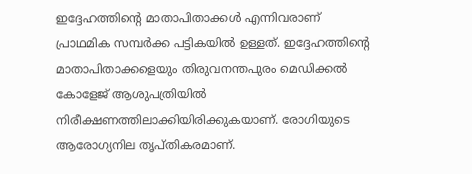ഇദ്ദേഹത്തിന്റെ മാതാപിതാക്കൾ എന്നിവരാണ് പ്രാഥമിക സമ്പർക്ക പട്ടികയിൽ ഉള്ളത്. ഇദ്ദേഹത്തിന്റെ മാതാപിതാക്കളെയും തിരുവനന്തപുരം മെഡിക്കൽ കോളേജ് ആശുപത്രിയിൽ നിരീക്ഷണത്തിലാക്കിയിരിക്കുകയാണ്. രോഗിയുടെ ആരോഗ്യനില തൃപ്തികരമാണ്.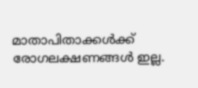മാതാപിതാക്കൾക്ക് രോഗലക്ഷണങ്ങൾ ഇല്ല.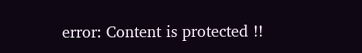error: Content is protected !!